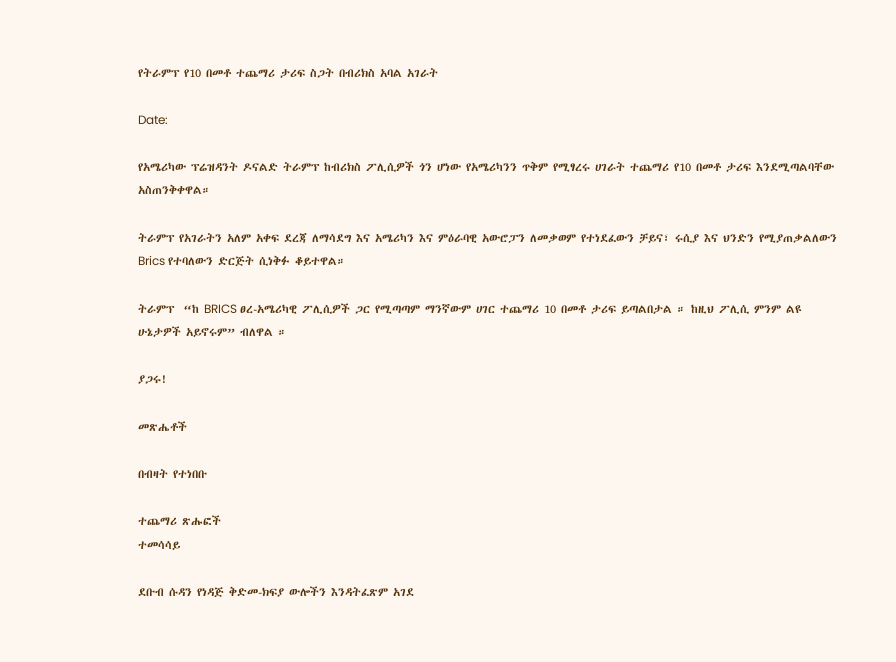የትራምፕ የ10 በመቶ ተጨማሪ ታሪፍ ስጋት በብሪክስ አባል አገራት

Date:

የአሜሪካው ፕሬዝዳንት ዶናልድ ትራምፕ ከብሪክስ ፖሊሲዎች ጎን ሆነው የአሜሪካንን ጥቅም የሚፃረሩ ሀገራት ተጨማሪ የ10 በመቶ ታሪፍ እንደሚጣልባቸው አስጠንቅቀዋል።

ትራምፕ የአገራትን አለም አቀፍ ደረጃ ለማሳደግ እና አሜሪካን እና ምዕራባዊ አውሮፓን ለመቃወም የተነደፈውን ቻይና፣ ሩሲያ እና ህንድን የሚያጠቃልለውን Brics የተባለውን ድርጅት ሲነቅፉ ቆይተዋል።

ትራምፕ  “ከ BRICS ፀረ-አሜሪካዊ ፖሊሲዎች ጋር የሚጣጣም ማንኛውም ሀገር ተጨማሪ 10 በመቶ ታሪፍ ይጣልበታል ። ከዚህ ፖሊሲ ምንም ልዩ ሁኔታዎች አይኖሩም” ብለዋል ።

ያጋሩ!

መጽሔቶች

በብዛት የተነበቡ

ተጨማሪ ጽሑፎች
ተመሳሳይ

ደቡብ ሱዳን የነዳጅ ቅድመ-ክፍያ ውሎችን እንዳትፈጽም አገደ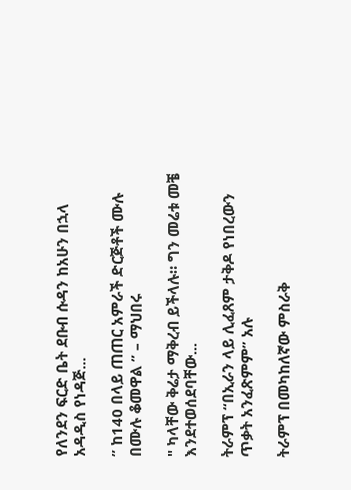የለንደን ፍርድ ቤት ደቡብ ሱዳን ከአሁን በኋላ አዳዲስ የነዳጅ...

” ከ140 በላይ ጠጠር አምራች ድርጅቶች ሙሉ በሙሉ ቆመዋል ” – ማህበሩ

" ካላቸው ቅሬታ ማቅረብ ይችላሉ። ግን መሬቱ መቼ እንደተወሰደባቸው...

ትራምፕ “በኢራን ላይ ሊፈጸም ታቅዶ የነበረውን ጥቃት አንፈጽምም” አሉ

ትራምፕ በመካከለኛው ምስራቅ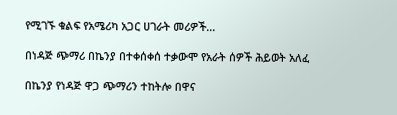የሚገኙ ቁልፍ የአሜሪካ አጋር ሀገራት መሪዎች...

በነዳጅ ጭማሪ በኬንያ በተቀሰቀሰ ተቃውሞ የአራት ሰዎች ሕይወት አለፈ

በኬንያ የነዳጅ ዋጋ ጭማሪን ተከትሎ በዋና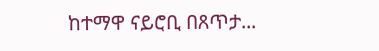ከተማዋ ናይሮቢ በጸጥታ...